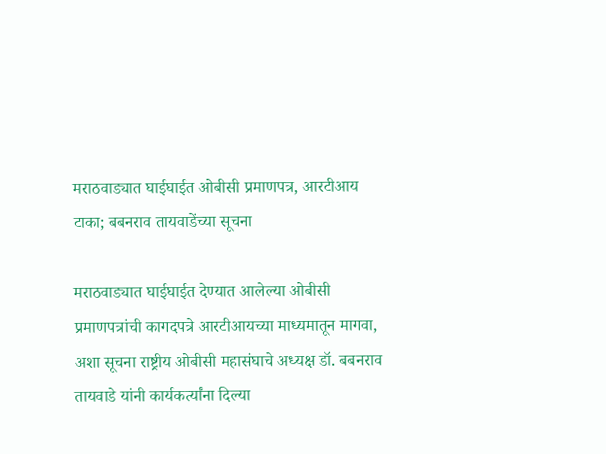मराठवाड्यात घाईघाईत ओबीसी प्रमाणपत्र, आरटीआय टाका; बबनराव तायवाडेंच्या सूचना

मराठवाड्यात घाईघाईत देण्यात आलेल्या ओबीसी प्रमाणपत्रांची कागदपत्रे आरटीआयच्या माध्यमातून मागवा, अशा सूचना राष्ट्रीय ओबीसी महासंघाचे अध्यक्ष डॉ. बबनराव तायवाडे यांनी कार्यकर्त्यांना दिल्या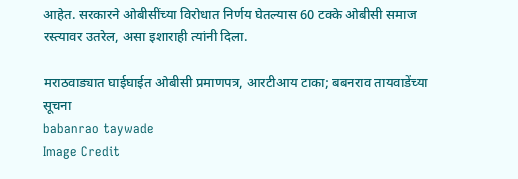आहेत. सरकारने ओबीसींच्या विरोधात निर्णय घेतल्यास 60 टक्के ओबीसी समाज रस्त्यावर उतरेल, असा इशाराही त्यांनी दिला.

मराठवाड्यात घाईघाईत ओबीसी प्रमाणपत्र, आरटीआय टाका; बबनराव तायवाडेंच्या सूचना
babanrao taywade
Image Credit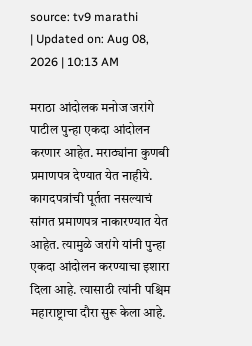source: tv9 marathi
| Updated on: Aug 08, 2026 | 10:13 AM

मराठा आंदोलक मनोज जरांगे पाटील पुन्हा एकदा आंदोलन करणार आहेत. मराठ्यांना कुणबी प्रमाणपत्र देण्यात येत नाहीये. कागदपत्रांची पूर्तता नसल्याचं सांगत प्रमाणपत्र नाकारण्यात येत आहेत. त्यामुळे जरांगे यांनी पुन्हा एकदा आंदोलन करण्याचा इशारा दिला आहे. त्यासाठी त्यांनी पश्चिम महाराष्ट्राचा दौरा सुरू केला आहे.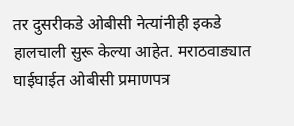तर दुसरीकडे ओबीसी नेत्यांनीही इकडे हालचाली सुरू केल्या आहेत. मराठवाड्यात घाईघाईत ओबीसी प्रमाणपत्र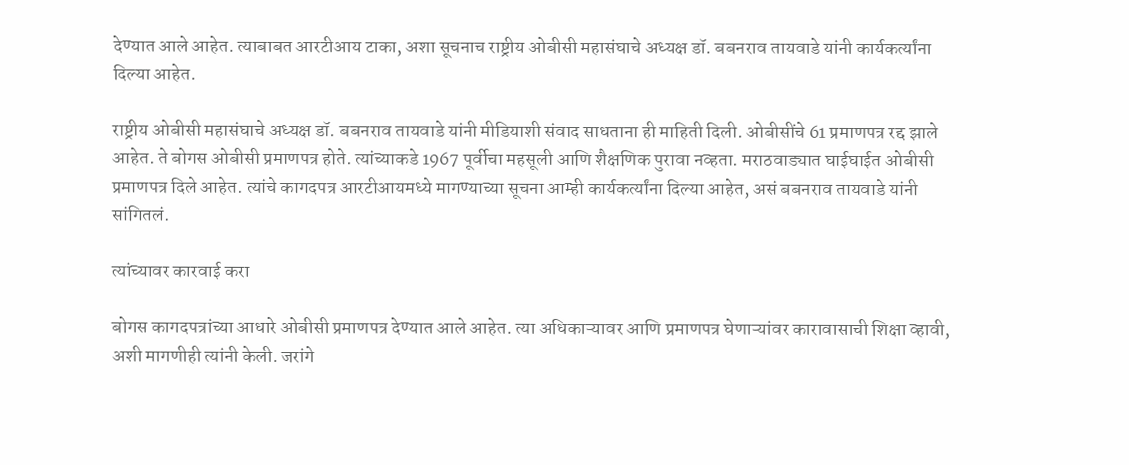देण्यात आले आहेत. त्याबाबत आरटीआय टाका, अशा सूचनाच राष्ट्रीय ओबीसी महासंघाचे अध्यक्ष डॉ. बबनराव तायवाडे यांनी कार्यकर्त्यांना दिल्या आहेत.

राष्ट्रीय ओबीसी महासंघाचे अध्यक्ष डॉ. बबनराव तायवाडे यांनी मीडियाशी संवाद साधताना ही माहिती दिली. ओबीसींचे 61 प्रमाणपत्र रद्द झाले आहेत. ते बोगस ओबीसी प्रमाणपत्र होते. त्यांच्याकडे 1967 पूर्वीचा महसूली आणि शैक्षणिक पुरावा नव्हता. मराठवाड्यात घाईघाईत ओबीसी प्रमाणपत्र दिले आहेत. त्यांचे कागदपत्र आरटीआयमध्ये मागण्याच्या सूचना आम्ही कार्यकर्त्यांना दिल्या आहेत, असं बबनराव तायवाडे यांनी सांगितलं.

त्यांच्यावर कारवाई करा

बोगस कागदपत्रांच्या आधारे ओबीसी प्रमाणपत्र देण्यात आले आहेत. त्या अधिकाऱ्यावर आणि प्रमाणपत्र घेणाऱ्यांवर कारावासाची शिक्षा व्हावी, अशी मागणीही त्यांनी केली. जरांगे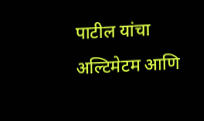पाटील यांचा अल्टिमेटम आणि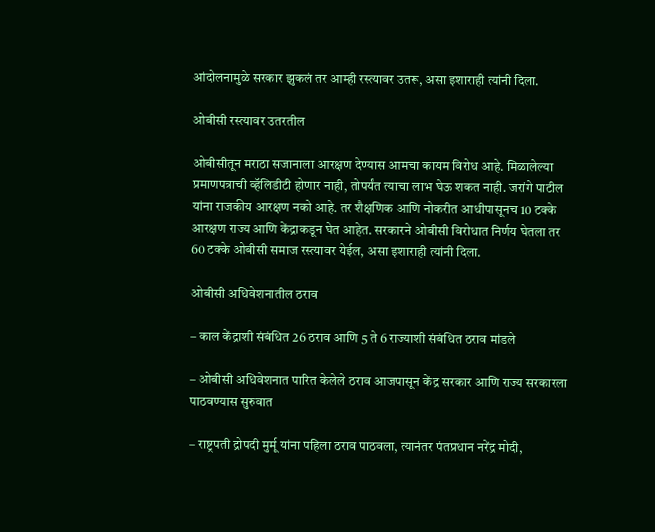आंदोलनामुळे सरकार झुकलं तर आम्ही रस्त्यावर उतरू, असा इशाराही त्यांनी दिला.

ओबीसी रस्त्यावर उतरतील

ओबीसीतून मराठा सजानाला आरक्षण देण्यास आमचा कायम विरोध आहे. मिळालेल्या प्रमाणपत्राची व्हॅलिडीटी होणार नाही, तोपर्यंत त्याचा लाभ घेऊ शकत नाही. जरांगे पाटील यांना राजकीय आरक्षण नको आहे. तर शैक्षणिक आणि नोकरीत आधीपासूनच 10 टक्के आरक्षण राज्य आणि केंद्राकडून घेत आहेत. सरकारने ओबीसी विरोधात निर्णय घेतला तर 60 टक्के ओबीसी समाज रस्त्यावर येईल, असा इशाराही त्यांनी दिला.

ओबीसी अधिवेशनातील ठराव

– काल केंद्राशी संबंधित 26 ठराव आणि 5 ते 6 राज्याशी संबंधित ठराव मांडले

– ओबीसी अधिवेशनात पारित केलेले ठराव आजपासून केंद्र सरकार आणि राज्य सरकारला पाठवण्यास सुरुवात

– राष्ट्रपती द्रोपदी मुर्मू यांना पहिला ठराव पाठवला, त्यानंतर पंतप्रधान नरेंद्र मोदी,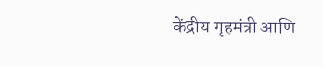केंद्रीय गृहमंत्री आणि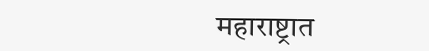महाराष्ट्रात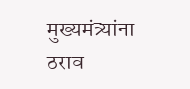मुख्यमंत्र्यांना ठराव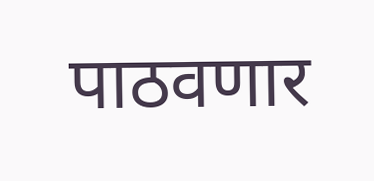पाठवणार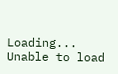Loading...
Unable to load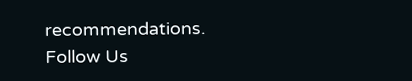recommendations.
Follow Us